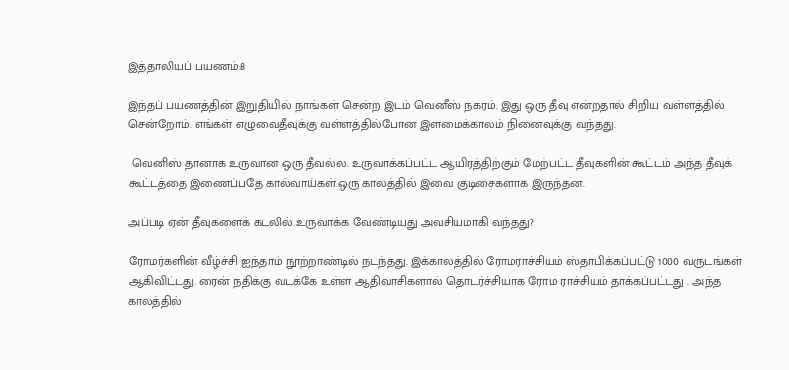இத்தாலியப் பயணம்:8

இந்தப் பயணத்தின் இறுதியில் நாங்கள் சென்ற இடம் வெனீஸ் நகரம். இது ஒரு தீவு என்றதால் சிறிய வள்ளத்தில் சென்றோம். எங்கள் எழுவைதீவுக்கு வள்ளத்தில்போன இளமைக்காலம் நினைவுக்கு வந்தது.

 வெனிஸ் தானாக உருவான ஒரு தீவல்ல. உருவாக்கப்பட்ட ஆயிரத்திற்கும் மேற்பட்ட தீவுகளின் கூட்டம் அந்த தீவுக் கூட்டத்தை இணைப்பதே கால்வாய்கள்.ஒரு காலத்தில் இவை குடிசைகளாக இருந்தன.

அப்படி ஏன் தீவுகளைக் கடலில் உருவாக்க வேண்டியது அவசியமாகி வந்தது?

ரோமர்களின் வீழ்ச்சி ஐந்தாம் நூற்றாண்டில் நடந்தது. இக்காலத்தில் ரோமராச்சியம் ஸ்தாபிக்கப்பட்டு 1000 வருடங்கள் ஆகிவிட்டது. ரைன் நதிக்கு வடக்கே உள்ள ஆதிவாசிகளால் தொடர்ச்சியாக ரோம ராச்சியம் தாக்கப்பட்டது . அந்த காலத்தில்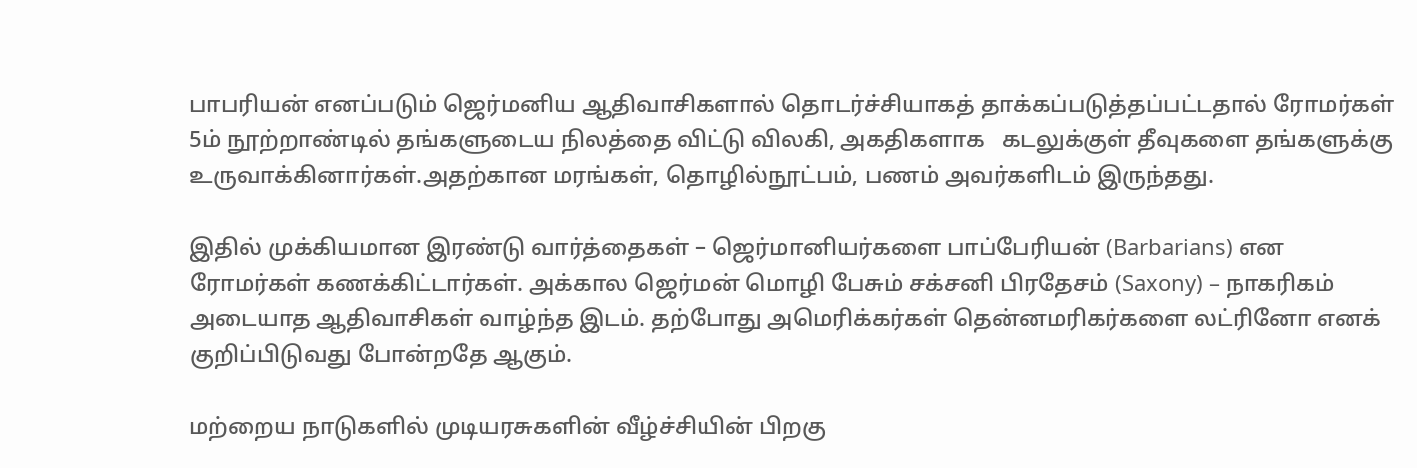பாபரியன் எனப்படும் ஜெர்மனிய ஆதிவாசிகளால் தொடர்ச்சியாகத் தாக்கப்படுத்தப்பட்டதால் ரோமர்கள் 5ம் நூற்றாண்டில் தங்களுடைய நிலத்தை விட்டு விலகி, அகதிகளாக   கடலுக்குள் தீவுகளை தங்களுக்கு உருவாக்கினார்கள்.அதற்கான மரங்கள், தொழில்நூட்பம், பணம் அவர்களிடம் இருந்தது.

இதில் முக்கியமான இரண்டு வார்த்தைகள் – ஜெர்மானியர்களை பாப்பேரியன் (Barbarians) என ரோமர்கள் கணக்கிட்டார்கள். அக்கால ஜெர்மன் மொழி பேசும் சக்சனி பிரதேசம் (Saxony) – நாகரிகம் அடையாத ஆதிவாசிகள் வாழ்ந்த இடம். தற்போது அமெரிக்கர்கள் தென்னமரிகர்களை லட்ரினோ எனக் குறிப்பிடுவது போன்றதே ஆகும்.

மற்றைய நாடுகளில் முடியரசுகளின் வீழ்ச்சியின் பிறகு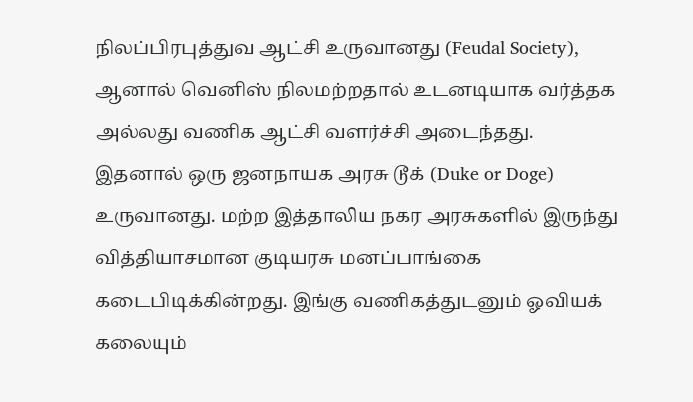நிலப்பிரபுத்துவ ஆட்சி உருவானது (Feudal Society), ஆனால் வெனிஸ் நிலமற்றதால் உடனடியாக வர்த்தக அல்லது வணிக ஆட்சி வளர்ச்சி அடைந்தது. இதனால் ஒரு ஜனநாயக அரசு டூக் (Duke or Doge) உருவானது. மற்ற இத்தாலிய நகர அரசுகளில் இருந்து வித்தியாசமான குடியரசு மனப்பாங்கை கடைபிடிக்கின்றது. இங்கு வணிகத்துடனும் ஓவியக் கலையும்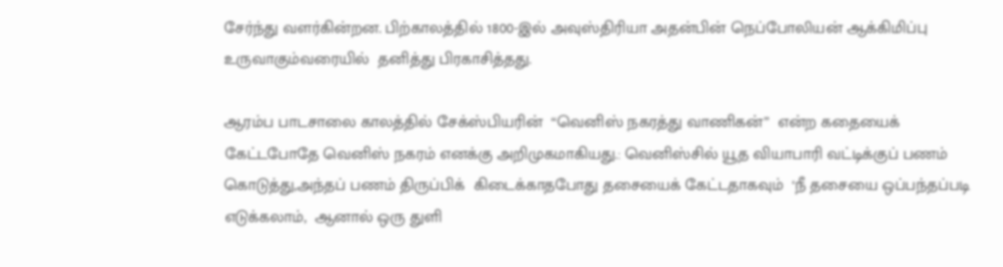சேர்ந்து வளர்கின்றன. பிற்காலத்தில் 1800-இல் அவுஸ்திரியா அதன்பின் நெப்போலியன் ஆக்கிமிப்பு உருவாகும்வரையில்  தனித்து பிரகாசித்தது.

ஆரம்ப பாடசாலை காலத்தில் சேக்ஸ்பியரின்  “வெனிஸ் நகரத்து வாணிகன்”  என்ற கதையைக் கேட்டபோதே வெனிஸ் நகரம் எனக்கு அறிமுகமாகியது.: வெனிஸ்சில் யூத வியாபாரி வட்டிக்குப் பணம் கொடுத்து,அந்தப் பணம் திருப்பிக்  கிடைக்காதபோது தசையைக் கேட்டதாகவும்  ‘நீ தசையை ஒப்பந்தப்படி எடுக்கலாம்,  ஆனால் ஒரு துளி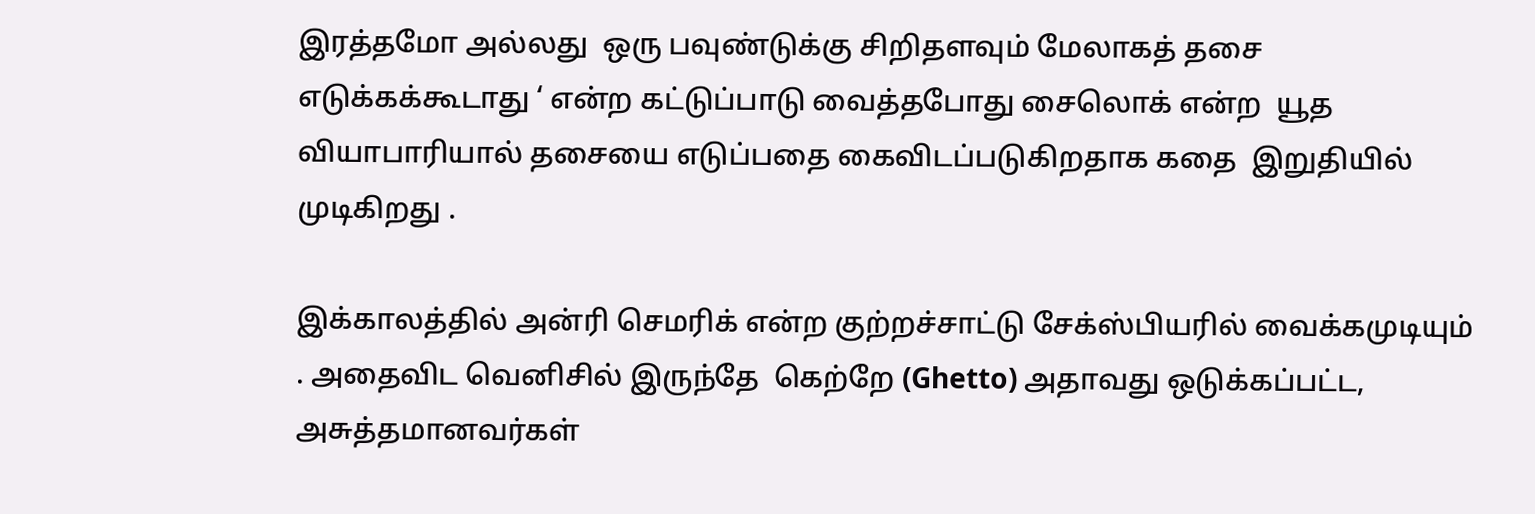இரத்தமோ அல்லது  ஒரு பவுண்டுக்கு சிறிதளவும் மேலாகத் தசை எடுக்கக்கூடாது ‘ என்ற கட்டுப்பாடு வைத்தபோது சைலொக் என்ற  யூத வியாபாரியால் தசையை எடுப்பதை கைவிடப்படுகிறதாக கதை  இறுதியில்  முடிகிறது .

இக்காலத்தில் அன்ரி செமரிக் என்ற குற்றச்சாட்டு சேக்ஸ்பியரில் வைக்கமுடியும் . அதைவிட வெனிசில் இருந்தே  கெற்றே (Ghetto) அதாவது ஒடுக்கப்பட்ட, அசுத்தமானவர்கள்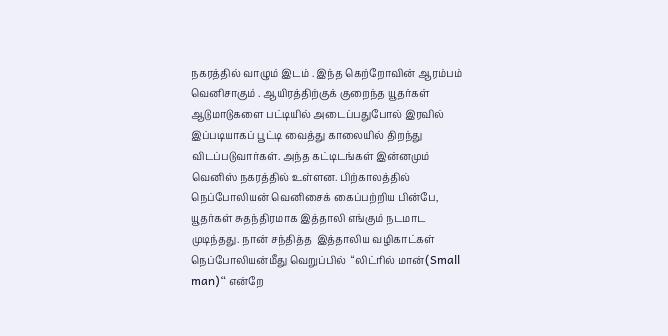நகரத்தில் வாழும் இடம் . இந்த கெற்றோவின் ஆரம்பம் வெனிசாகும் . ஆயிரத்திற்குக் குறைந்த யூதர்கள் ஆடுமாடுகளை பட்டியில் அடைப்பதுபோல் இரவில் இப்படியாகப் பூட்டி வைத்து காலையில் திறந்து விடப்படுவார்கள். அந்த கட்டிடங்கள் இன்னமும் வெனிஸ் நகரத்தில் உள்ளன. பிற்காலத்தில் நெப்போலியன் வெனிசைக் கைப்பற்றிய பின்பே,  யூதர்கள் சுதந்திரமாக இத்தாலி எங்கும் நடமாட முடிந்தது. நான் சந்தித்த  இத்தாலிய வழிகாட்கள் நெப்போலியன்மீது வெறுப்பில்  “லிட்ரில் மான்(Small man)“ என்றே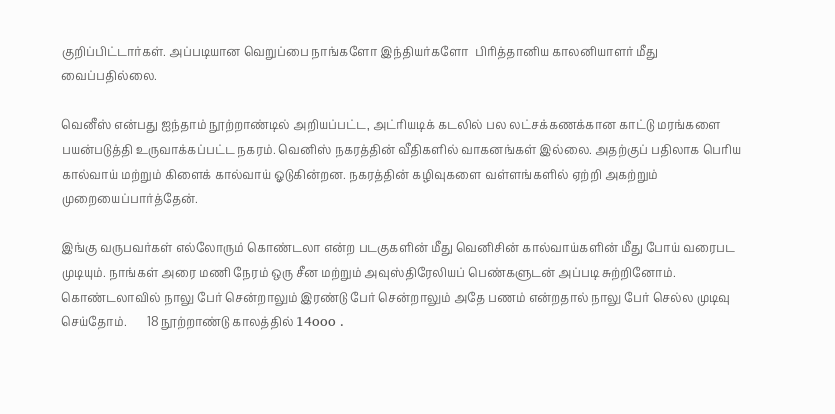குறிப்பிட்டார்கள். அப்படியான வெறுப்பை நாங்களோ இந்தியர்களோ  பிரித்தானிய காலனியாளர் மீது வைப்பதில்லை.

வெனீஸ் என்பது ஐந்தாம் நூற்றாண்டில் அறியப்பட்ட, அட்ரியடிக் கடலில் பல லட்சக்கணக்கான காட்டு மரங்களை பயன்படுத்தி உருவாக்கப்பட்ட நகரம். வெனிஸ் நகரத்தின் வீதிகளில் வாகனங்கள் இல்லை. அதற்குப் பதிலாக பெரிய கால்வாய் மற்றும் கிளைக் கால்வாய் ஓடுகின்றன. நகரத்தின் கழிவுகளை வள்ளங்களில் ஏற்றி அகற்றும் முறையைப்பார்த்தேன்.

இங்கு வருபவர்கள் எல்லோரும் கொண்டலா என்ற படகுகளின் மீது வெனிசின் கால்வாய்களின் மீது போய் வரைபட முடியும். நாங்கள் அரை மணி நேரம் ஒரு சீன மற்றும் அவுஸ்திரேலியப் பெண்களுடன் அப்படி சுற்றினோம். கொண்டலாவில் நாலு பேர் சென்றாலும் இரண்டு பேர் சென்றாலும் அதே பணம் என்றதால் நாலு பேர் செல்ல முடிவு செய்தோம்.       18 நூற்றாண்டு காலத்தில் 14ooo .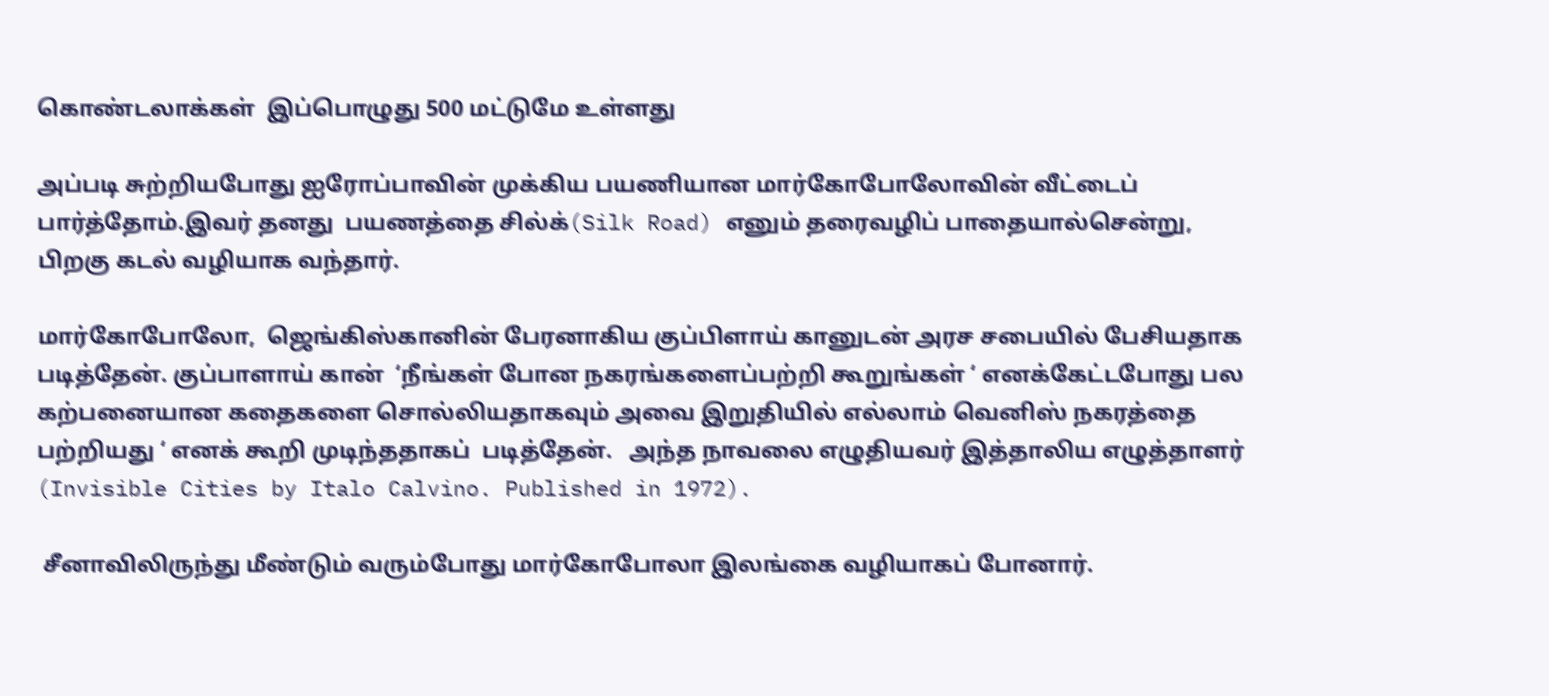கொண்டலாக்கள்  இப்பொழுது 500 மட்டுமே உள்ளது

அப்படி சுற்றியபோது ஐரோப்பாவின் முக்கிய பயணியான மார்கோபோலோவின் வீட்டைப் பார்த்தோம்.இவர் தனது  பயணத்தை சில்க்(Silk Road) எனும் தரைவழிப் பாதையால்சென்று, பிறகு கடல் வழியாக வந்தார்.

மார்கோபோலோ,  ஜெங்கிஸ்கானின் பேரனாகிய குப்பிளாய் கானுடன் அரச சபையில் பேசியதாக படித்தேன். குப்பாளாய் கான்  ‘நீங்கள் போன நகரங்களைப்பற்றி கூறுங்கள் ‘ எனக்கேட்டபோது பல கற்பனையான கதைகளை சொல்லியதாகவும் அவை இறுதியில் எல்லாம் வெனிஸ் நகரத்தை பற்றியது ‘ எனக் கூறி முடிந்ததாகப்  படித்தேன்.   அந்த நாவலை எழுதியவர் இத்தாலிய எழுத்தாளர்    (Invisible Cities by Italo Calvino. Published in 1972).

 சீனாவிலிருந்து மீண்டும் வரும்போது மார்கோபோலா இலங்கை வழியாகப் போனார்.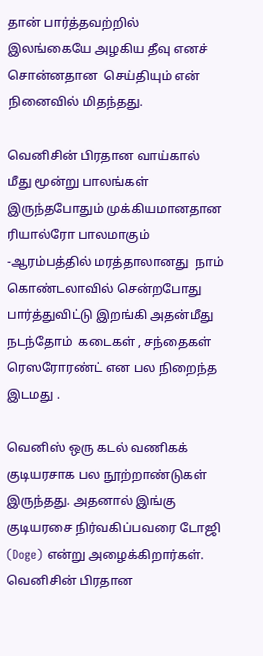தான் பார்த்தவற்றில் இலங்கையே அழகிய தீவு எனச் சொன்னதான  செய்தியும் என் நினைவில் மிதந்தது.

வெனிசின் பிரதான வாய்கால் மீது மூன்று பாலங்கள் இருந்தபோதும் முக்கியமானதான ரியால்ரோ பாலமாகும் -ஆரம்பத்தில் மரத்தாலானது  நாம் கொண்டலாவில் சென்றபோது பார்த்துவிட்டு இறங்கி அதன்மீது நடந்தோம்  கடைகள் , சந்தைகள் ரெஸரோரண்ட் என பல நிறைந்த இடமது .

வெனிஸ் ஒரு கடல் வணிகக் குடியரசாக பல நூற்றாண்டுகள் இருந்தது. அதனால் இங்கு குடியரசை நிர்வகிப்பவரை டோஜி (Doge) என்று அழைக்கிறார்கள். வெனிசின் பிரதான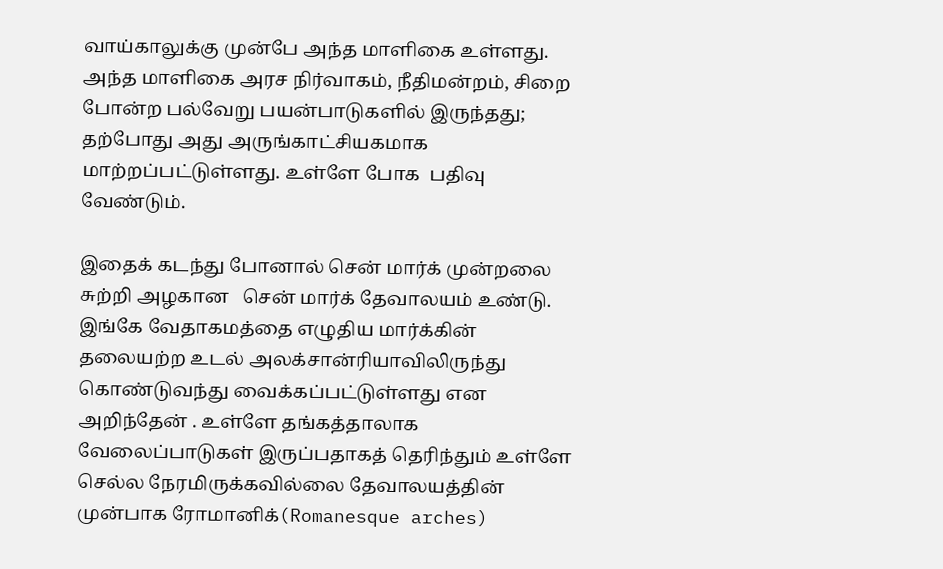வாய்காலுக்கு முன்பே அந்த மாளிகை உள்ளது. அந்த மாளிகை அரச நிர்வாகம், நீதிமன்றம், சிறை போன்ற பல்வேறு பயன்பாடுகளில் இருந்தது; தற்போது அது அருங்காட்சியகமாக மாற்றப்பட்டுள்ளது. உள்ளே போக  பதிவு வேண்டும்.

இதைக் கடந்து போனால் சென் மார்க் முன்றலை சுற்றி அழகான   சென் மார்க் தேவாலயம் உண்டு. இங்கே வேதாகமத்தை எழுதிய மார்க்கின் தலையற்ற உடல் அலக்சான்ரியாவிலிருந்து கொண்டுவந்து வைக்கப்பட்டுள்ளது என அறிந்தேன் . உள்ளே தங்கத்தாலாக வேலைப்பாடுகள் இருப்பதாகத் தெரிந்தும் உள்ளே செல்ல நேரமிருக்கவில்லை தேவாலயத்தின் முன்பாக ரோமானிக்(Romanesque arches)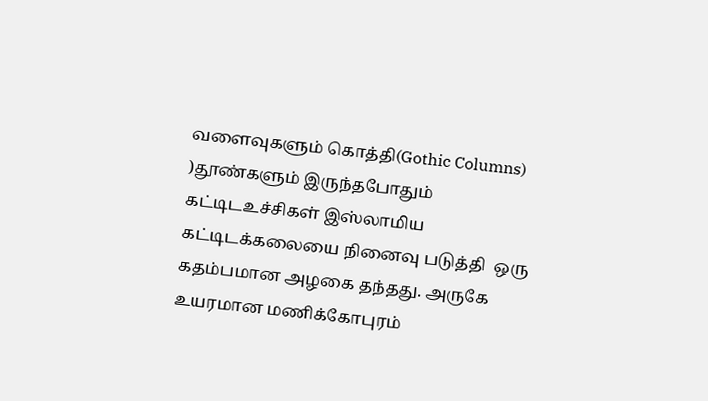வளைவுகளும் கொத்தி(Gothic Columns) )தூண்களும் இருந்தபோதும் கட்டிடஉச்சிகள் இஸ்லாமிய கட்டிடக்கலையை நினைவு படுத்தி  ஒரு கதம்பமான அழகை தந்தது. அருகே உயரமான மணிக்கோபுரம்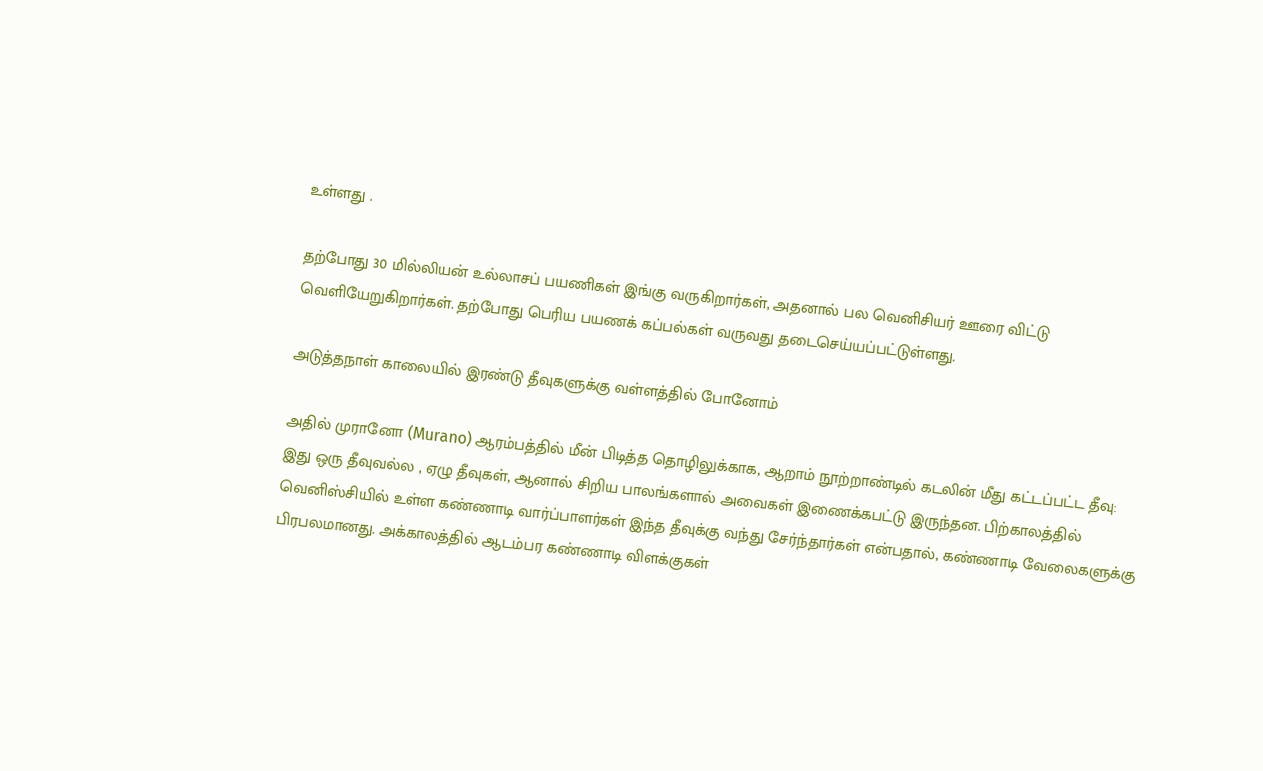உள்ளது .

தற்போது 30 மில்லியன் உல்லாசப் பயணிகள் இங்கு வருகிறார்கள், அதனால் பல வெனிசியர் ஊரை விட்டு வெளியேறுகிறார்கள். தற்போது பெரிய பயணக் கப்பல்கள் வருவது தடைசெய்யப்பட்டுள்ளது.

அடுத்தநாள் காலையில் இரண்டு தீவுகளுக்கு வள்ளத்தில் போனோம்

அதில் முரானோ (Murano) ஆரம்பத்தில் மீன் பிடித்த தொழிலுக்காக, ஆறாம் நூற்றாண்டில் கடலின் மீது கட்டப்பட்ட தீவு: இது ஒரு தீவுவல்ல , ஏழு தீவுகள், ஆனால் சிறிய பாலங்களால் அவைகள் இணைக்கபட்டு இருந்தன. பிற்காலத்தில் வெனிஸ்சியில் உள்ள கண்ணாடி வார்ப்பாளர்கள் இந்த தீவுக்கு வந்து சேர்ந்தார்கள் என்பதால், கண்ணாடி வேலைகளுக்கு பிரபலமானது. அக்காலத்தில் ஆடம்பர கண்ணாடி விளக்குகள்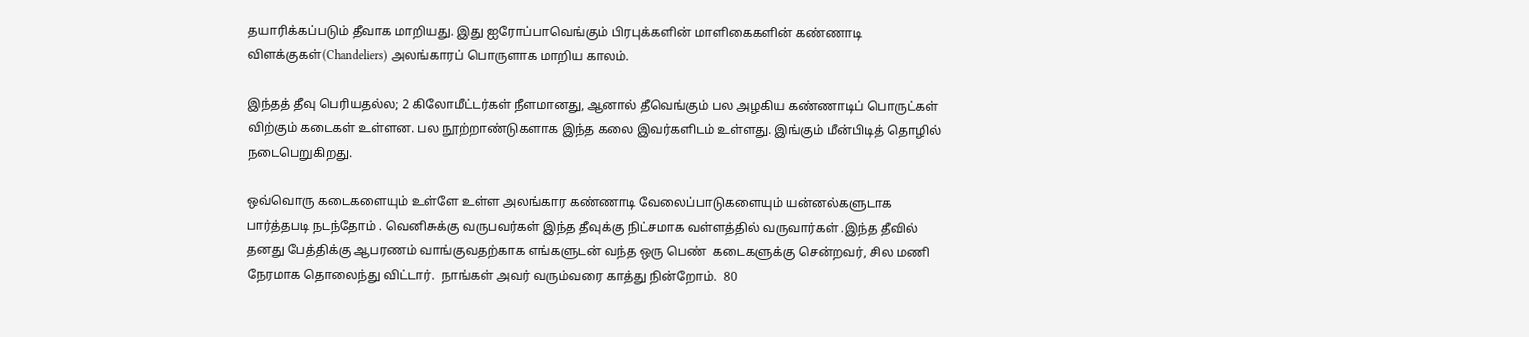தயாரிக்கப்படும் தீவாக மாறியது. இது ஐரோப்பாவெங்கும் பிரபுக்களின் மாளிகைகளின் கண்ணாடி விளக்குகள்(Chandeliers) அலங்காரப் பொருளாக மாறிய காலம்.

இந்தத் தீவு பெரியதல்ல; 2 கிலோமீட்டர்கள் நீளமானது, ஆனால் தீவெங்கும் பல அழகிய கண்ணாடிப் பொருட்கள் விற்கும் கடைகள் உள்ளன. பல நூற்றாண்டுகளாக இந்த கலை இவர்களிடம் உள்ளது. இங்கும் மீன்பிடித் தொழில் நடைபெறுகிறது.

ஒவ்வொரு கடைகளையும் உள்ளே உள்ள அலங்கார கண்ணாடி வேலைப்பாடுகளையும் யன்னல்களுடாக பார்த்தபடி நடந்தோம் . வெனிசுக்கு வருபவர்கள் இந்த தீவுக்கு நிட்சமாக வள்ளத்தில் வருவார்கள் .இந்த தீவில் தனது பேத்திக்கு ஆபரணம் வாங்குவதற்காக எங்களுடன் வந்த ஒரு பெண்  கடைகளுக்கு சென்றவர், சில மணி நேரமாக தொலைந்து விட்டார்.  நாங்கள் அவர் வரும்வரை காத்து நின்றோம்.  80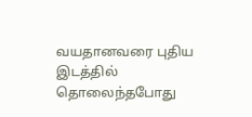வயதானவரை புதிய இடத்தில் தொலைந்தபோது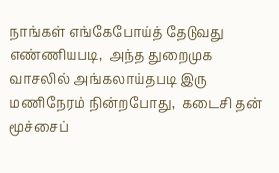நாங்கள் எங்கேபோய்த் தேடுவது எண்ணியபடி,  அந்த துறைமுக வாசலில் அங்கலாய்தபடி இரு மணிநேரம் நின்றபோது,  கடைசி தன் மூச்சைப்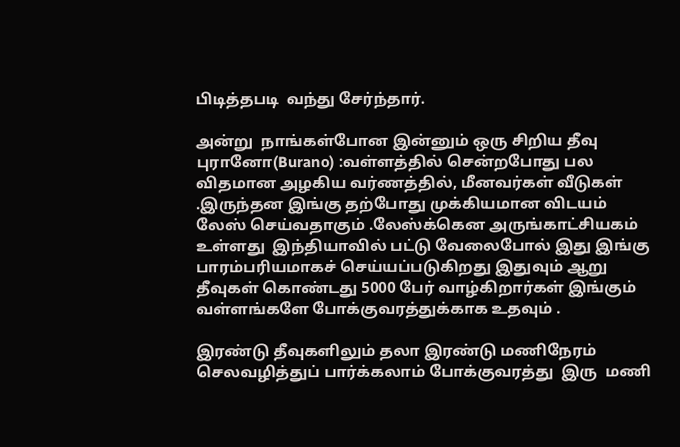பிடித்தபடி  வந்து சேர்ந்தார்.

அன்று  நாங்கள்போன இன்னும் ஒரு சிறிய தீவு புரானோ(Burano) :வள்ளத்தில் சென்றபோது பல விதமான அழகிய வர்ணத்தில், மீனவர்கள் வீடுகள் .இருந்தன இங்கு தற்போது முக்கியமான விடயம் லேஸ் செய்வதாகும் .லேஸ்க்கென அருங்காட்சியகம் உள்ளது  இந்தியாவில் பட்டு வேலைபோல் இது இங்கு பாரம்பரியமாகச் செய்யப்படுகிறது இதுவும் ஆறு தீவுகள் கொண்டது 5000 பேர் வாழ்கிறார்கள் இங்கும் வள்ளங்களே போக்குவரத்துக்காக உதவும் .

இரண்டு தீவுகளிலும் தலா இரண்டு மணிநேரம் செலவழித்துப் பார்க்கலாம் போக்குவரத்து  இரு  மணி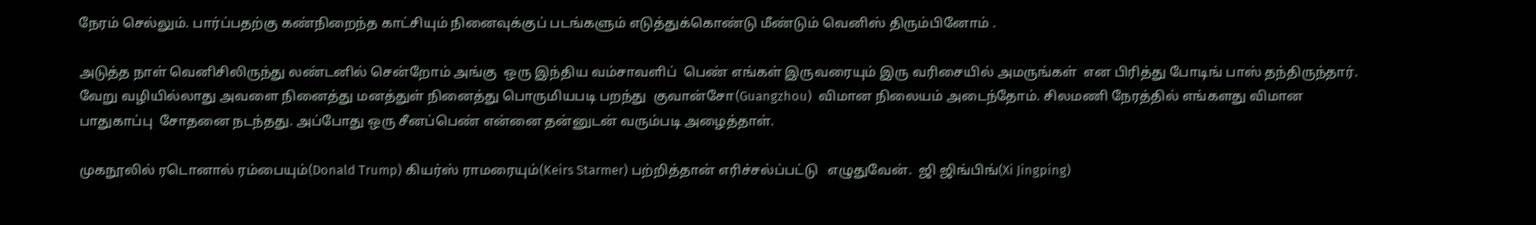நேரம் செல்லும். பார்ப்பதற்கு கண்நிறைந்த காட்சியும் நினைவுக்குப் படங்களும் எடுத்துக்கொண்டு மீண்டும் வெனிஸ் திரும்பினோம் .

அடுத்த நாள் வெனிசிலிருந்து லண்டனில் சென்றோம் அங்கு  ஒரு இந்திய வம்சாவளிப்  பெண் எங்கள் இருவரையும் இரு வரிசையில் அமருங்கள்  என பிரித்து போடிங் பாஸ் தந்திருந்தார்.  வேறு வழியில்லாது அவளை நினைத்து மனத்துள் நினைத்து பொருமியபடி பறந்து  குவான்சோ(Guangzhou)  விமான நிலையம் அடைந்தோம். சிலமணி நேரத்தில் எங்களது விமான பாதுகாப்பு  சோதனை நடந்தது. அப்போது ஒரு சீனப்பெண் என்னை தன்னுடன் வரும்படி அழைத்தாள்.

முகநூலில் ரடொனால் ரம்பையும்(Donald Trump) கியர்ஸ் ராமரையும்(Keirs Starmer) பற்றித்தான் எரிச்சல்ப்பட்டு   எழுதுவேன்.  ஜி ஜிங்பிங்(Xi Jingping)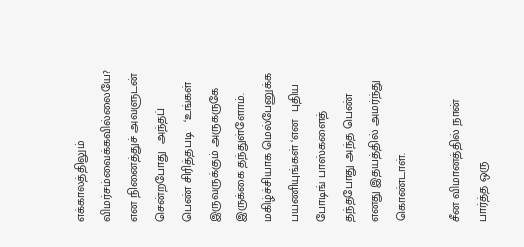எக்காலத்திலும் விமர்சம்வைக்கவில்லையே?     என நினைத்துச் அவளுடன் சென்றபோது  அந்தப் பெண் சிரித்தபடி   ‘உங்கள் இருவருக்கும் அருகருகே  இருக்கை தந்துள்ளோம். மகிழ்ச்சியாக மெல்பேனுக்க பயணியுங்கள் ‘என  புதிய போடிங் பாஸ்களைத் தந்தபோது அந்த பெண் எனது இதயத்தில் அமர்ந்து கொண்டாள்.

சீன விமானத்தில் நான் பார்த்த ஒரு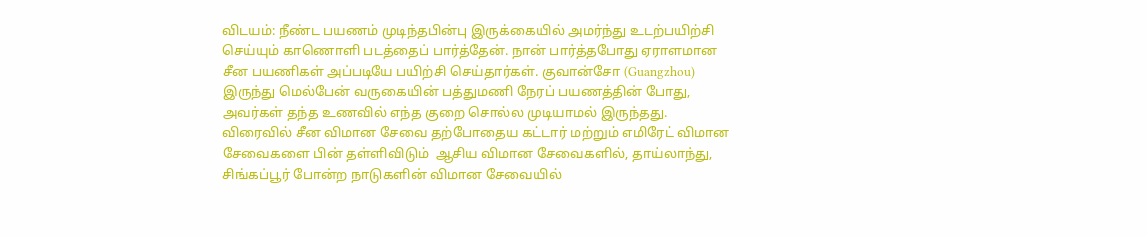விடயம்: நீண்ட பயணம் முடிந்தபின்பு இருக்கையில் அமர்ந்து உடற்பயிற்சி செய்யும் காணொளி படத்தைப் பார்த்தேன். நான் பார்த்தபோது ஏராளமான சீன பயணிகள் அப்படியே பயிற்சி செய்தார்கள். குவான்சோ (Guangzhou) இருந்து மெல்பேன் வருகையின் பத்துமணி நேரப் பயணத்தின் போது, அவர்கள் தந்த உணவில் எந்த குறை சொல்ல முடியாமல் இருந்தது. விரைவில் சீன விமான சேவை தற்போதைய கட்டார் மற்றும் எமிரேட் விமான சேவைகளை பின் தள்ளிவிடும்  ஆசிய விமான சேவைகளில், தாய்லாந்து, சிங்கப்பூர் போன்ற நாடுகளின் விமான சேவையில்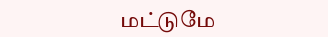மட்டுமே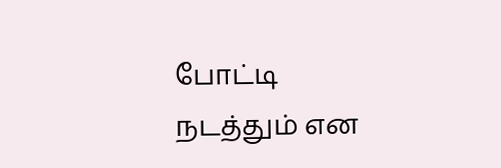போட்டி நடத்தும் என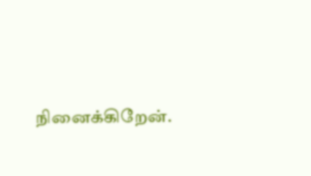நினைக்கிறேன்.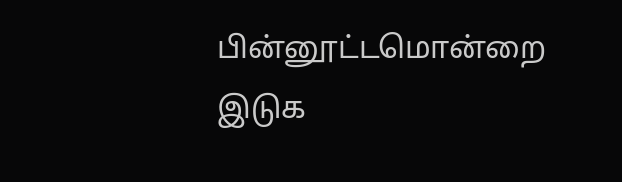பின்னூட்டமொன்றை இடுக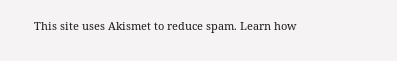This site uses Akismet to reduce spam. Learn how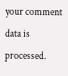your comment data is processed.